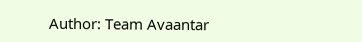Author: Team Avaantar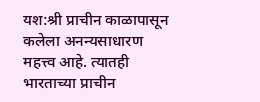यश:श्री प्राचीन काळापासून कलेला अनन्यसाधारण महत्त्व आहे. त्यातही भारताच्या प्राचीन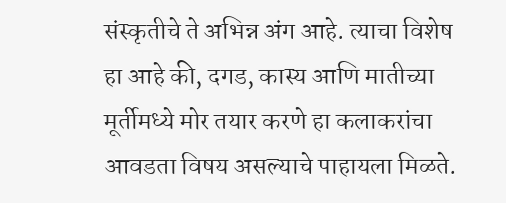संस्कृतीचे ते अभिन्न अंग आहे. त्याचा विशेष हा आहे की, दगड, कास्य आणि मातीच्या मूर्तीमध्ये मोर तयार करणे हा कलाकरांचा आवडता विषय असल्याचे पाहायला मिळते.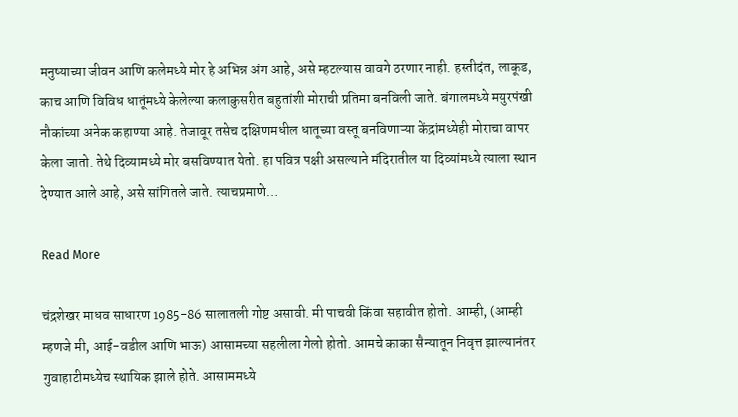मनुष्याच्या जीवन आणि कलेमध्ये मोर हे अभिन्न अंग आहे, असे म्हटल्यास वावगे ठरणार नाही. हस्तीदंत, लाकूड, काच आणि विविध धातूंमध्ये केलेल्या कलाकुसरीत बहुतांशी मोराची प्रतिमा बनविली जाते. बंगालमध्ये मयुरपंखी नौकांच्या अनेक कहाण्या आहे. तेजावूर तसेच दक्षिणमधील धातूच्या वस्तू बनविणाऱ्या केंद्रांमध्येही मोराचा वापर केला जातो. तेथे दिव्यामध्ये मोर बसविण्यात येतो. हा पवित्र पक्षी असल्याने मंदिरातील या दिव्यांमध्ये त्याला स्थान देण्यात आले आहे, असे सांगितले जाते. त्याचप्रमाणे…

Read More

चंद्रशेखर माधव साधारण 1985-86 सालातली गोष्ट असावी. मी पाचवी किंवा सहावीत होतो. आम्ही, (आम्ही म्हणजे मी, आई-वडील आणि भाऊ) आसामच्या सहलीला गेलो होतो. आमचे काका सैन्यातून निवृत्त झाल्यानंतर गुवाहाटीमध्येच स्थायिक झाले होते. आसाममध्ये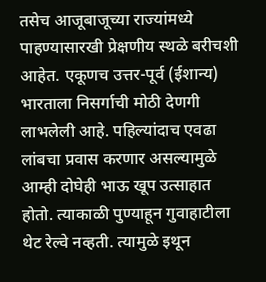तसेच आजूबाजूच्या राज्यांमध्ये पाहण्यासारखी प्रेक्षणीय स्थळे बरीचशी आहेत. एकूणच उत्तर-पूर्व (ईशान्य) भारताला निसर्गाची मोठी देणगी लाभलेली आहे. पहिल्यांदाच एवढा लांबचा प्रवास करणार असल्यामुळे आम्ही दोघेही भाऊ खूप उत्साहात होतो. त्याकाळी पुण्याहून गुवाहाटीला थेट रेल्वे नव्हती. त्यामुळे इथून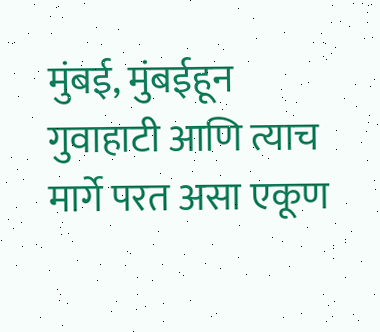मुंबई, मुंबईहून गुवाहाटी आणि त्याच मार्गे परत असा एकूण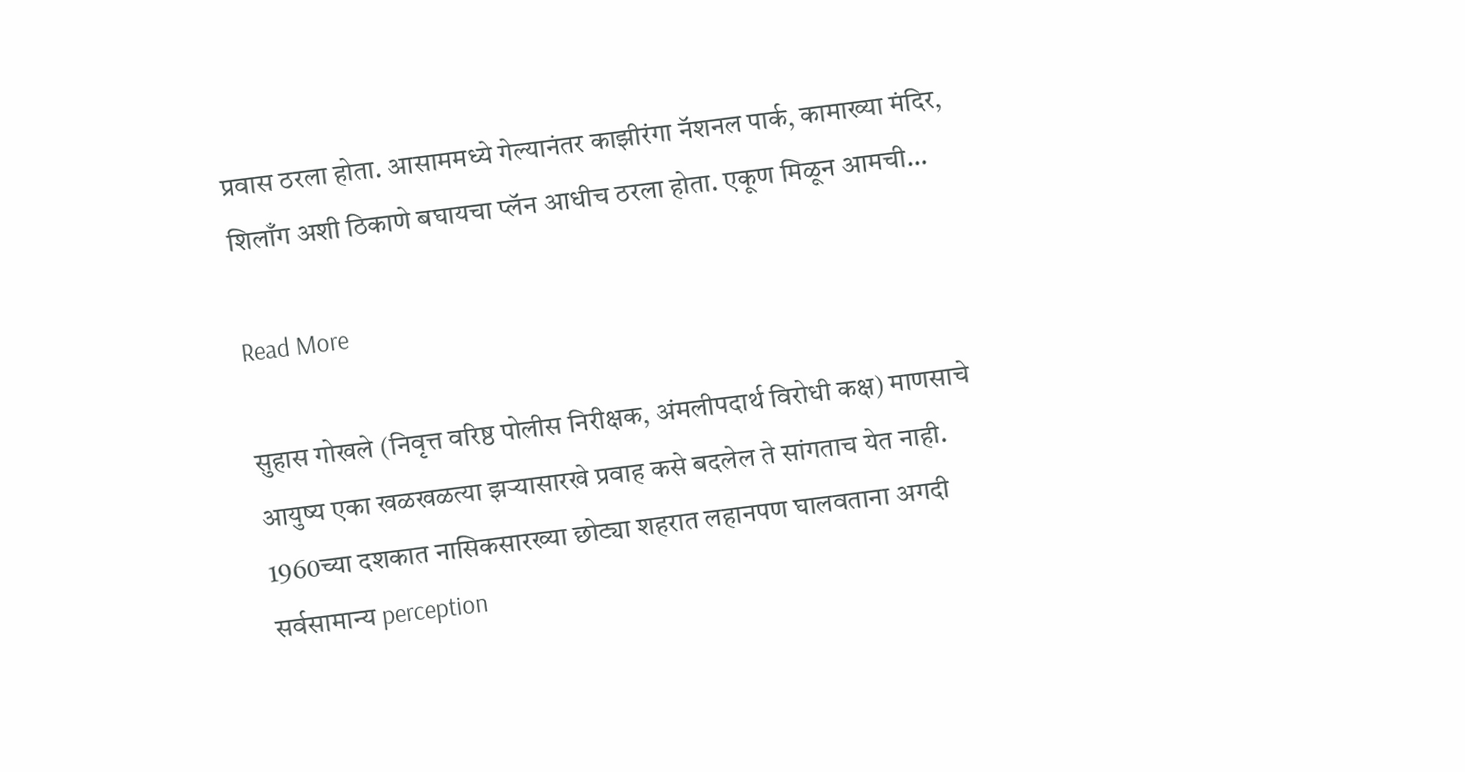प्रवास ठरला होता. आसाममध्ये गेल्यानंतर काझीरंगा नॅशनल पार्क, कामाख्या मंदिर, शिलाँग अशी ठिकाणे बघायचा प्लॅन आधीच ठरला होता. एकूण मिळून आमची…

Read More

सुहास गोखले (निवृत्त वरिष्ठ पोलीस निरीक्षक, अंमलीपदार्थ विरोधी कक्ष) माणसाचे आयुष्य एका खळखळत्या झऱ्यासारखे प्रवाह कसे बदलेल ते सांगताच येत नाही. 1960च्या दशकात नासिकसारख्या छोट्या शहरात लहानपण घालवताना अगदी सर्वसामान्य perception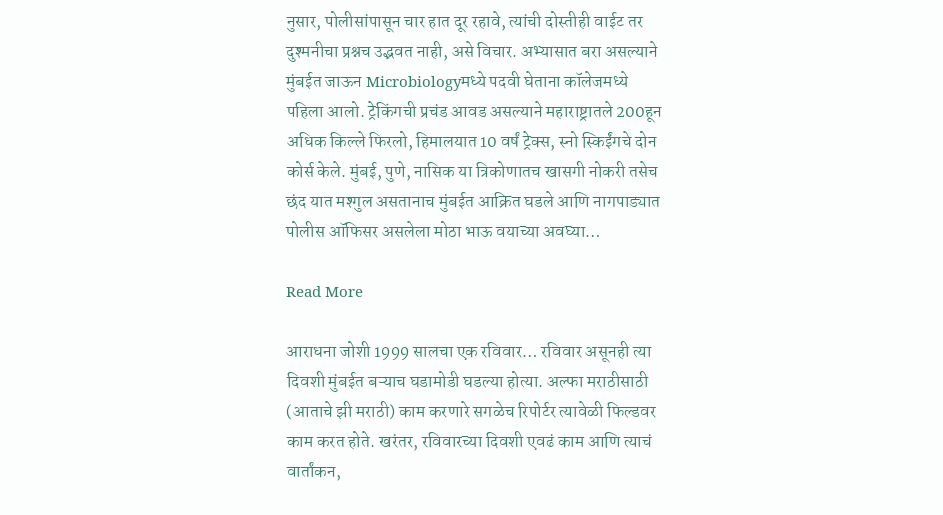नुसार, पोलीसांपासून चार हात दूर रहावे, त्यांची दोस्तीही वाईट तर दुश्मनीचा प्रश्नच उद्भवत नाही, असे विचार. अभ्यासात बरा असल्याने मुंबईत जाऊन Microbiologyमध्ये पदवी घेताना कॉलेजमध्ये पहिला आलो. ट्रेकिंगची प्रचंड आवड असल्याने महाराष्ट्रातले 200हून अधिक किल्ले फिरलो, हिमालयात 10 वर्षं ट्रेक्स, स्नो स्किईंगचे दोन कोर्स केले. मुंबई, पुणे, नासिक या त्रिकोणातच खासगी नोकरी तसेच छंद यात मश्गुल असतानाच मुंबईत आक्रित घडले आणि नागपाड्यात पोलीस ऑफिसर असलेला मोठा भाऊ वयाच्या अवघ्या…

Read More

आराधना जोशी 1999 सालचा एक रविवार… रविवार असूनही त्या दिवशी मुंबईत बऱ्याच घडामोडी घडल्या होत्या. अल्फा मराठीसाठी (आताचे झी मराठी) काम करणारे सगळेच रिपोर्टर त्यावेळी फिल्डवर काम करत होते. खरंतर, रविवारच्या दिवशी एवढं काम आणि त्याचं वार्तांकन,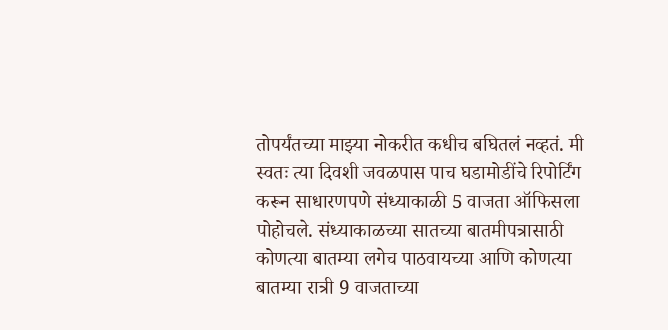तोपर्यंतच्या माझ्या नोकरीत कधीच बघितलं नव्हतं. मी स्वतः त्या दिवशी जवळपास पाच घडामोडींचे रिपोर्टिंग करून साधारणपणे संध्याकाळी 5 वाजता ऑफिसला पोहोचले. संध्याकाळच्या सातच्या बातमीपत्रासाठी कोणत्या बातम्या लगेच पाठवायच्या आणि कोणत्या बातम्या रात्री 9 वाजताच्या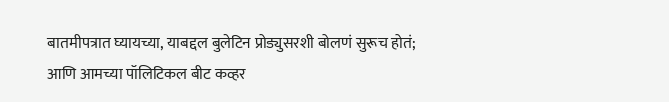बातमीपत्रात घ्यायच्या, याबद्दल बुलेटिन प्रोड्युसरशी बोलणं सुरूच होतं; आणि आमच्या पॉलिटिकल बीट कव्हर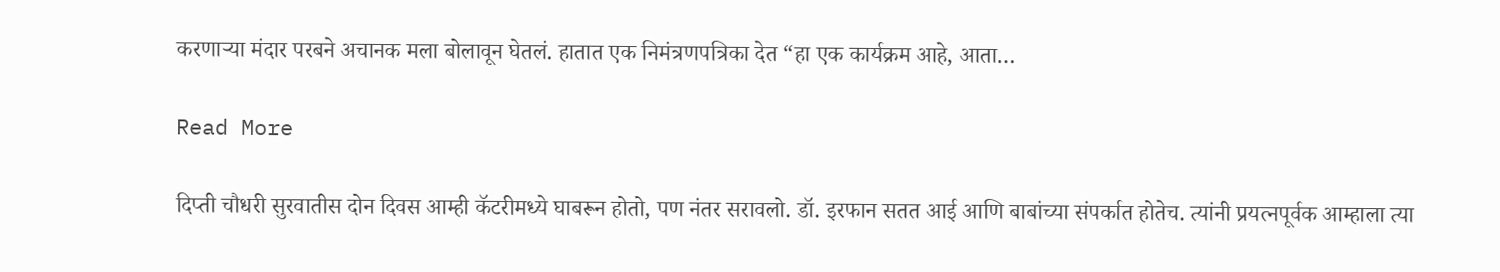करणाऱ्या मंदार परबने अचानक मला बोलावून घेतलं. हातात एक निमंत्रणपत्रिका देत “हा एक कार्यक्रम आहे, आता…

Read More

दिप्ती चौधरी सुरवातीस दोन दिवस आम्ही कॅटरीमध्ये घाबरून होतो, पण नंतर सरावलो. डॉ. इरफान सतत आई आणि बाबांच्या संपर्कात होतेच. त्यांनी प्रयत्नपूर्वक आम्हाला त्या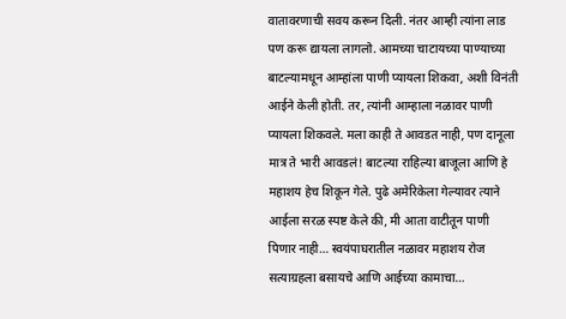वातावरणाची सवय करून दिली. नंतर आम्ही त्यांना लाड पण करू द्यायला लागलो. आमच्या चाटायच्या पाण्याच्या बाटल्यामधून आम्हांला पाणी प्यायला शिकवा, अशी विनंती आईने केली होती. तर, त्यांनी आम्हाला नळावर पाणी प्यायला शिकवले. मला काही ते आवडत नाही, पण दानूला मात्र ते भारी आवडलं! बाटल्या राहिल्या बाजूला आणि हे महाशय हेच शिकून गेले. पुढे अमेरिकेला गेल्यावर त्याने आईला सरळ स्पष्ट केले की, मी आता वाटीतून पाणी पिणार नाही… स्वयंपाघरातील नळावर महाशय रोज सत्याग्रहला बसायचे आणि आईच्या कामाचा…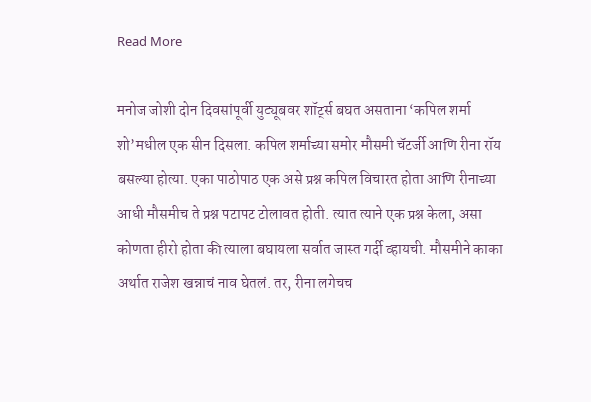Read More

मनोज जोशी दोन दिवसांपूर्वी युट्यूबवर शॉर्ट्स बघत असताना ‘कपिल शर्मा शो’मधील एक सीन दिसला. कपिल शर्माच्या समोर मौसमी चॅटर्जी आणि रीना रॉय बसल्या होत्या. एका पाठोपाठ एक असे प्रश्न कपिल विचारत होता आणि रीनाच्या आधी मौसमीच ते प्रश्न पटापट टोलावत होती. त्यात त्याने एक प्रश्न केला, असा कोणता हीरो होता की त्याला बघायला सर्वात जास्त गर्दी व्हायची. मौसमीने काका अर्थात राजेश खन्नाचं नाव घेतलं. तर, रीना लगेचच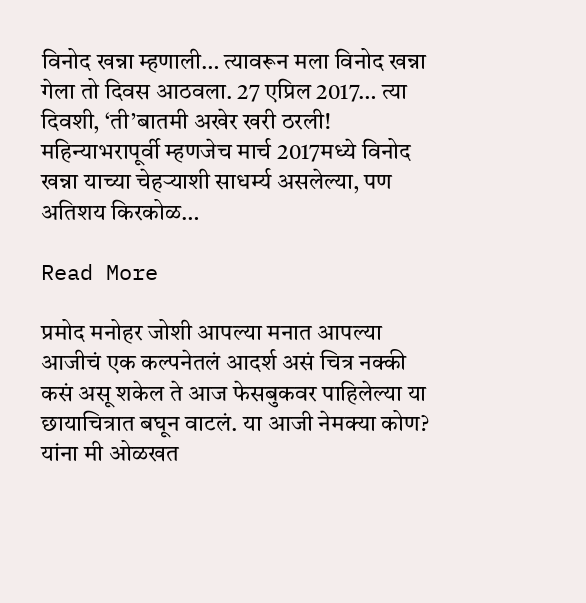विनोद खन्ना म्हणाली… त्यावरून मला विनोद खन्ना गेला तो दिवस आठवला. 27 एप्रिल 2017… त्या दिवशी, ‘ती’बातमी अखेर खरी ठरली! महिन्याभरापूर्वी म्हणजेच मार्च 2017मध्ये विनोद खन्ना याच्या चेहऱ्याशी साधर्म्य असलेल्या, पण अतिशय किरकोळ…

Read More

प्रमोद मनोहर जोशी आपल्या मनात आपल्या आजीचं एक कल्पनेतलं आदर्श असं चित्र नक्की कसं असू शकेल ते आज फेसबुकवर पाहिलेल्या या छायाचित्रात बघून वाटलं. या आजी नेमक्या कोण? यांना मी ओळखत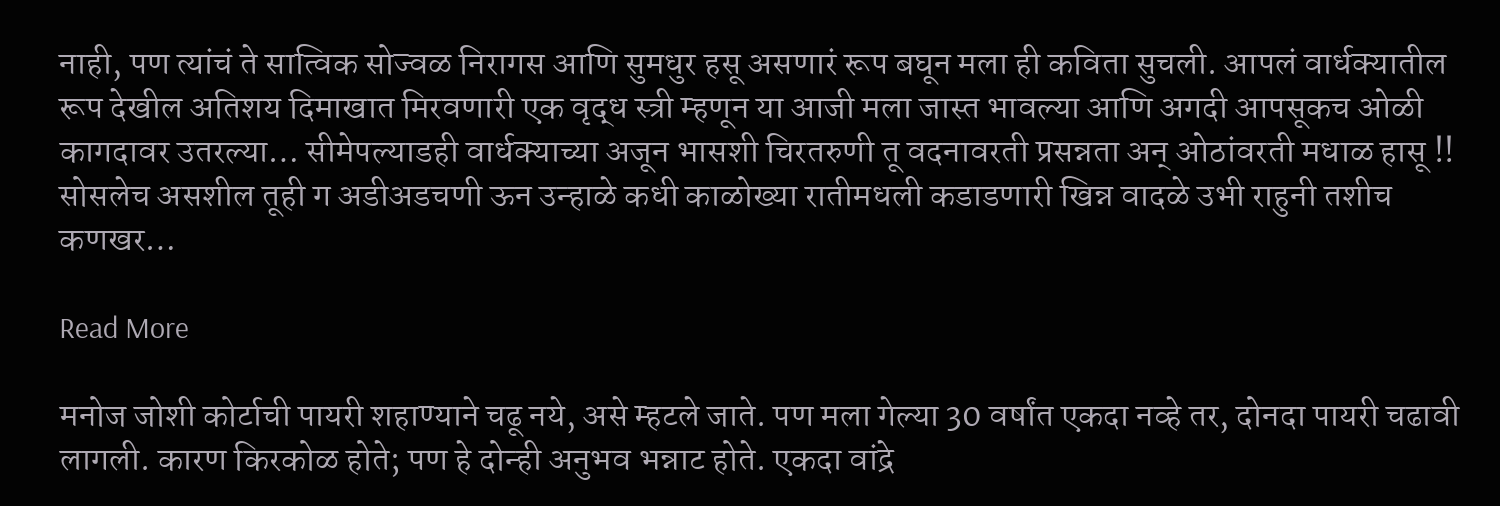नाही, पण त्यांचं ते सात्विक सोज्वळ निरागस आणि सुमधुर हसू असणारं रूप बघून मला ही कविता सुचली. आपलं वार्धक्यातील रूप देखील अतिशय दिमाखात मिरवणारी एक वृद्ध स्त्री म्हणून या आजी मला जास्त भावल्या आणि अगदी आपसूकच ओळी कागदावर उतरल्या… सीमेपल्याडही वार्धक्याच्या अजून भासशी चिरतरुणी तू वदनावरती प्रसन्नता अन् ओठांवरती मधाळ हासू !! सोसलेच असशील तूही ग अडीअडचणी ऊन उन्हाळे कधी काळोख्या रातीमधली कडाडणारी खिन्न वादळे उभी राहुनी तशीच कणखर…

Read More

मनोज जोशी कोर्टाची पायरी शहाण्याने चढू नये, असे म्हटले जाते. पण मला गेल्या 30 वर्षांत एकदा नव्हे तर, दोनदा पायरी चढावी लागली. कारण किरकोळ होते; पण हे दोन्ही अनुभव भन्नाट होते. एकदा वांद्रे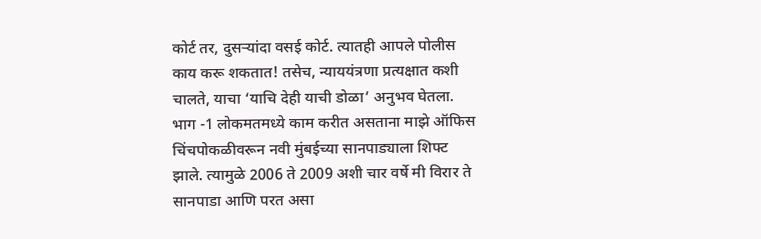कोर्ट तर, दुसऱ्यांदा वसई कोर्ट. त्यातही आपले पोलीस काय करू शकतात! तसेच, न्याययंत्रणा प्रत्यक्षात कशी चालते, याचा ‘याचि देही याची डोळा’ अनुभव घेतला. भाग -1 लोकमतमध्ये काम करीत असताना माझे ऑफिस चिंचपोकळीवरून नवी मुंबईच्या सानपाड्याला शिफ्ट झाले. त्यामुळे 2006 ते 2009 अशी चार वर्षे मी विरार ते सानपाडा आणि परत असा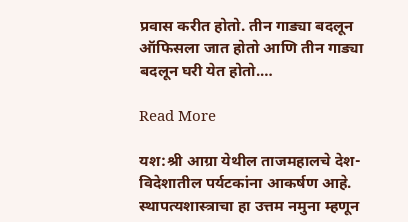प्रवास करीत होतो. तीन गाड्या बदलून ऑफिसला जात होतो आणि तीन गाड्या बदलून घरी येत होतो.…

Read More

यश:श्री आग्रा येथील ताजमहालचे देश-विदेशातील पर्यटकांना आकर्षण आहे. स्थापत्यशास्त्राचा हा उत्तम नमुना म्हणून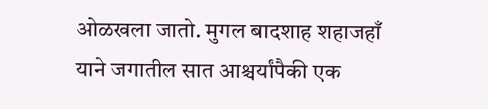ओळखला जातो. मुगल बादशाह शहाजहाँ याने जगातील सात आश्चर्यांपैकी एक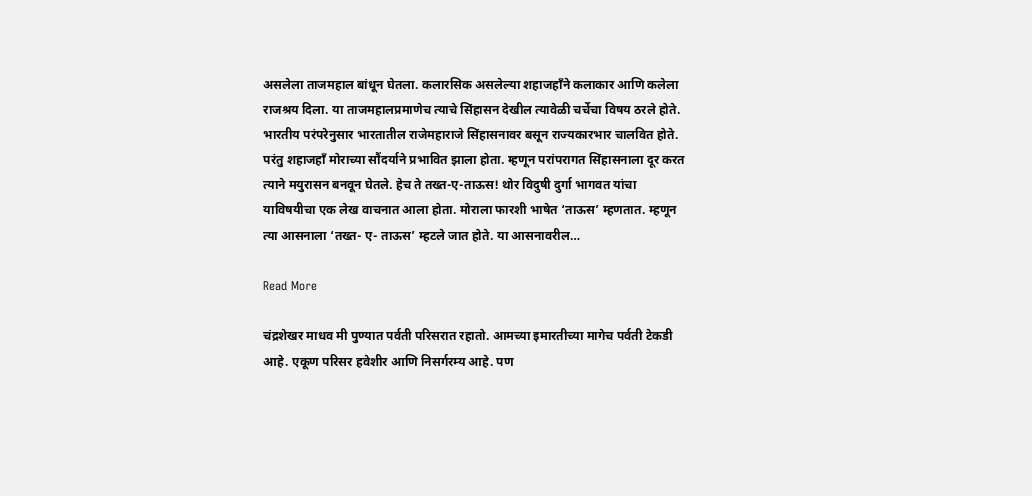असलेला ताजमहाल बांधून घेतला. कलारसिक असलेल्या शहाजहाँने कलाकार आणि कलेला राजश्रय दिला. या ताजमहालप्रमाणेच त्याचे सिंहासन देखील त्यावेळी चर्चेचा विषय ठरले होते. भारतीय परंपरेनुसार भारतातील राजेमहाराजे सिंहासनावर बसून राज्यकारभार चालवित होते. परंतु शहाजहाँ मोराच्या सौंदर्याने प्रभावित झाला होता. म्हणून परांपरागत सिंहासनाला दूर करत त्याने मयुरासन बनवून घेतले. हेच ते तख्त-ए-ताऊस! थोर विदुषी दुर्गा भागवत यांचा याविषयीचा एक लेख वाचनात आला होता. मोराला फारशी भाषेत ‘ताऊस’ म्हणतात. म्हणून त्या आसनाला ‘तख्त- ए- ताऊस’ म्हटले जात होते. या आसनावरील…

Read More

चंद्रशेखर माधव मी पुण्यात पर्वती परिसरात रहातो. आमच्या इमारतीच्या मागेच पर्वती टेकडी आहे. एकूण परिसर हवेशीर आणि निसर्गरम्य आहे. पण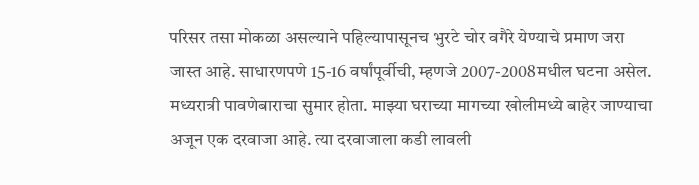परिसर तसा मोकळा असल्याने पहिल्यापासूनच भुरटे चोर वगैरे येण्याचे प्रमाण जरा जास्त आहे. साधारणपणे 15-16 वर्षांपूर्वीची, म्हणजे 2007-2008मधील घटना असेल. मध्यरात्री पावणेबाराचा सुमार होता. माझ्या घराच्या मागच्या खोलीमध्ये बाहेर जाण्याचा अजून एक दरवाजा आहे. त्या दरवाजाला कडी लावली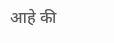आहे की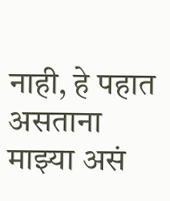नाही, हे पहात असताना माझ्या असं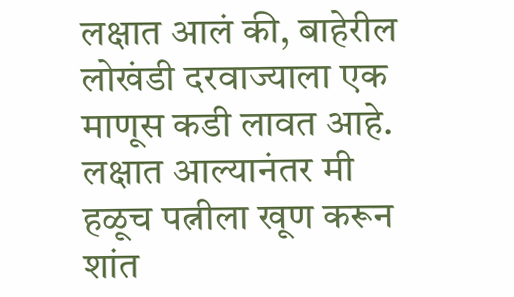लक्षात आलं की, बाहेरील लोखंडी दरवाज्याला एक माणूस कडी लावत आहे. लक्षात आल्यानंतर मी हळूच पत्नीला खूण करून शांत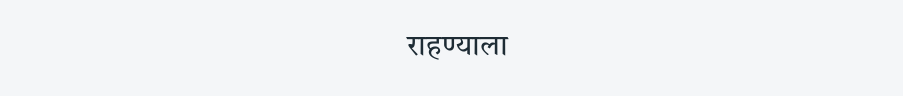राहण्याला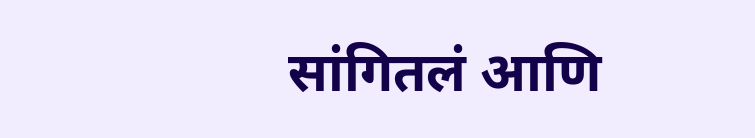सांगितलं आणि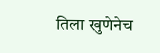तिला खुणेनेच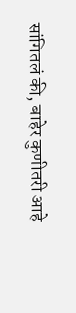सांगितलं की, बाहेर कुणीतरी आहे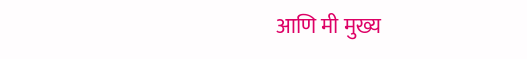आणि मी मुख्य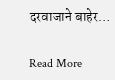दरवाजाने बाहेर…

Read More